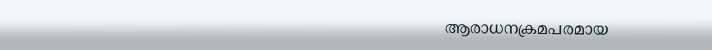ആരാധനക്രമപരമായ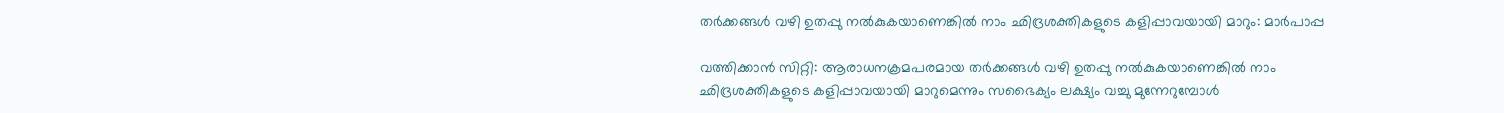തര്‍ക്കങ്ങള്‍ വഴി ഉതപ്പു നല്‍കുകയാണെങ്കില്‍ നാം ഛിദ്രശക്തികളുടെ കളിപ്പാവയായി മാറും: മാര്‍പാപ്പ

വത്തിക്കാന്‍ സിറ്റി: ആരാധനക്രമപരമായ തര്‍ക്കങ്ങള്‍ വഴി ഉതപ്പു നല്‍കുകയാണെങ്കില്‍ നാം ഛിദ്രശക്തികളുടെ കളിപ്പാവയായി മാറുമെന്നും സഭൈക്യം ലക്ഷ്യം വച്ചു മുന്നേറുമ്പോള്‍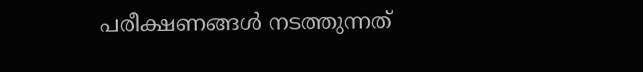പരീക്ഷണങ്ങള്‍ നടത്തുന്നത്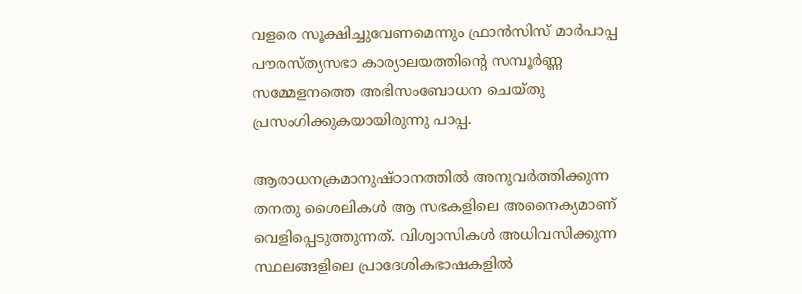വളരെ സൂക്ഷിച്ചുവേണമെന്നും ഫ്രാന്‍സിസ് മാര്‍പാപ്പ പൗരസ്ത്യസഭാ കാര്യാലയത്തിന്റെ സമ്പൂര്‍ണ്ണ സമ്മേളനത്തെ അഭിസംബോധന ചെയ്തു പ്രസംഗിക്കുകയായിരുന്നു പാപ്പ.

ആരാധനക്രമാനുഷ്ഠാനത്തില്‍ അനുവര്‍ത്തിക്കുന്ന തനതു ശൈലികള്‍ ആ സഭകളിലെ അനൈക്യമാണ് വെളിപ്പെടുത്തുന്നത്. വിശ്വാസികള്‍ അധിവസിക്കുന്ന സ്ഥലങ്ങളിലെ പ്രാദേശികഭാഷകളില്‍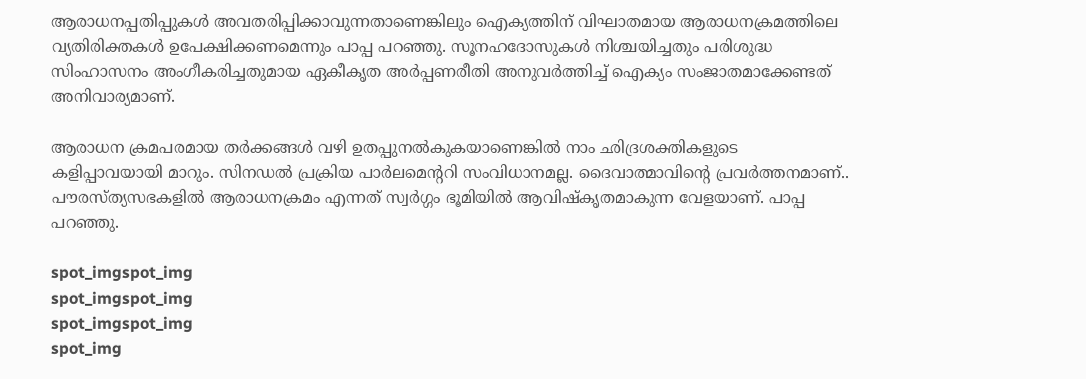ആരാധനപ്പതിപ്പുകള്‍ അവതരിപ്പിക്കാവുന്നതാണെങ്കിലും ഐക്യത്തിന് വിഘാതമായ ആരാധനക്രമത്തിലെ വ്യതിരിക്തകള്‍ ഉപേക്ഷിക്കണമെന്നും പാപ്പ പറഞ്ഞു. സൂനഹദോസുകള്‍ നിശ്ചയിച്ചതും പരിശുദ്ധ സിംഹാസനം അംഗീകരിച്ചതുമായ ഏകീകൃത അര്‍പ്പണരീതി അനുവര്‍ത്തിച്ച് ഐക്യം സംജാതമാക്കേണ്ടത് അനിവാര്യമാണ്.

ആരാധന ക്രമപരമായ തര്‍ക്കങ്ങള്‍ വഴി ഉതപ്പുനല്‍കുകയാണെങ്കില്‍ നാം ഛിദ്രശക്തികളുടെ കളിപ്പാവയായി മാറും. സിനഡല്‍ പ്രക്രിയ പാര്‍ലമെന്ററി സംവിധാനമല്ല. ദൈവാത്മാവിന്റെ പ്രവര്‍ത്തനമാണ്.. പൗരസ്ത്യസഭകളില്‍ ആരാധനക്രമം എന്നത് സ്വര്‍ഗ്ഗം ഭൂമിയില്‍ ആവിഷ്‌കൃതമാകുന്ന വേളയാണ്. പാപ്പ പറഞ്ഞു.

spot_imgspot_img
spot_imgspot_img
spot_imgspot_img
spot_img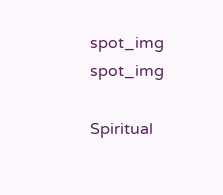spot_img
spot_img

Spiritual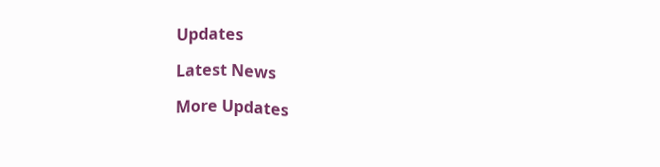Updates

Latest News

More Updates